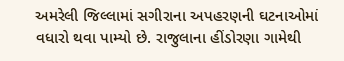અમરેલી જિલ્લામાં સગીરાના અપહરણની ઘટનાઓમાં વધારો થવા પામ્યો છે. રાજુલાના હીંડોરણા ગામેથી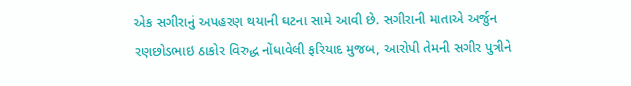એક સગીરાનું અપહરણ થયાની ઘટના સામે આવી છે. સગીરાની માતાએ અર્જુન રણછોડભાઇ ઠાકોર વિરુદ્ધ નોંધાવેલી ફરિયાદ મુજબ, આરોપી તેમની સગીર પુત્રીને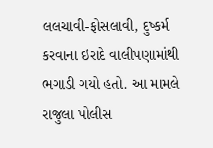લલચાવી-ફોસલાવી, દુષ્કર્મ કરવાના ઇરાદે વાલીપણામાંથી ભગાડી ગયો હતો. આ મામલે રાજુલા પોલીસ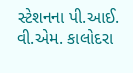સ્ટેશનના પી.આઈ. વી.એમ. કાલોદરા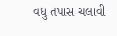વધુ તપાસ ચલાવી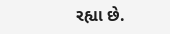રહ્યા છે.